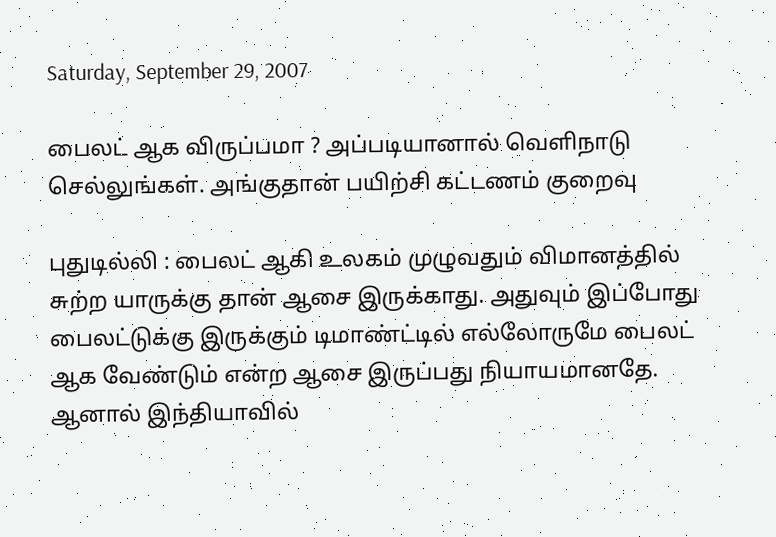Saturday, September 29, 2007

பைலட் ஆக விருப்பமா ? அப்படியானால் வெளிநாடு செல்லுங்கள். அங்குதான் பயிற்சி கட்டணம் குறைவு

புதுடில்லி : பைலட் ஆகி உலகம் முழுவதும் விமானத்தில் சுற்ற யாருக்கு தான் ஆசை இருக்காது. அதுவும் இப்போது பைலட்டுக்கு இருக்கும் டிமாண்ட்டில் எல்லோருமே பைலட் ஆக வேண்டும் என்ற ஆசை இருப்பது நியாயமானதே. ஆனால் இந்தியாவில்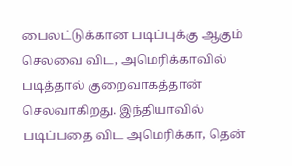பைலட்டுக்கான படிப்புக்கு ஆகும் செலவை விட, அமெரிக்காவில் படித்தால் குறைவாகத்தான் செலவாகிறது. இந்தியாவில் படிப்பதை விட அமெரிக்கா, தென்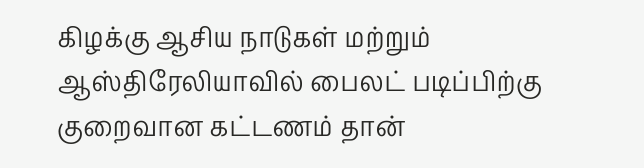கிழக்கு ஆசிய நாடுகள் மற்றும் ஆஸ்திரேலியாவில் பைலட் படிப்பிற்கு குறைவான கட்டணம் தான்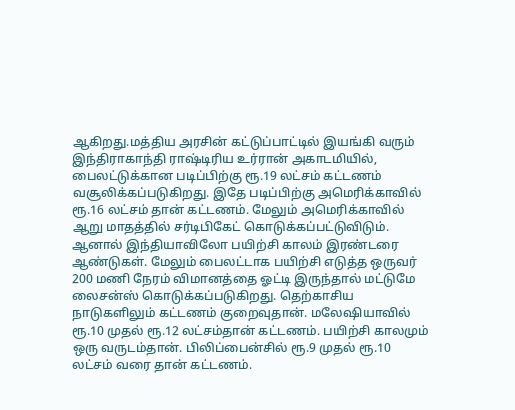ஆகிறது.மத்திய அரசின் கட்டுப்பாட்டில் இயங்கி வரும் இந்திராகாந்தி ராஷ்டிரிய உர்ரான் அகாடமியில், பைலட்டுக்கான படிப்பிற்கு ரூ.19 லட்சம் கட்டணம் வசூலிக்கப்படுகிறது. இதே படிப்பிற்கு அமெரிக்காவில் ரூ.16 லட்சம் தான் கட்டணம். மேலும் அமெரிக்காவில் ஆறு மாதத்தில் சர்டிபிகேட் கொடுக்கப்பட்டுவிடும். ஆனால் இந்தியாவிலோ பயிற்சி காலம் இரண்டரை ஆண்டுகள். மேலும் பைலட்டாக பயிற்சி எடுத்த ஒருவர் 200 மணி நேரம் விமானத்தை ஓட்டி இருந்தால் மட்டுமே லைசன்ஸ் கொடுக்கப்படுகிறது. தெற்காசிய நாடுகளிலும் கட்டணம் குறைவுதான். மலேஷியாவில் ரூ.10 முதல் ரூ.12 லட்சம்தான் கட்டணம். பயிற்சி காலமும் ஒரு வருடம்தான். பிலிப்பைன்சில் ரூ.9 முதல் ரூ.10 லட்சம் வரை தான் கட்டணம்.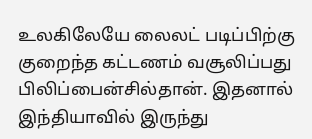உலகிலேயே லைலட் படிப்பிற்கு குறைந்த கட்டணம் வசூலிப்பது பிலிப்பைன்சில்தான். இதனால் இந்தியாவில் இருந்து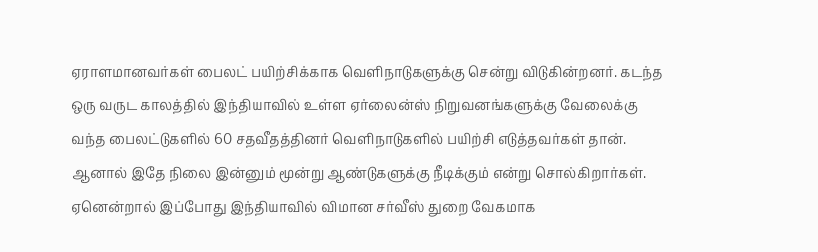ஏராளமானவர்கள் பைலட் பயிற்சிக்காக வெளிநாடுகளுக்கு சென்று விடுகின்றனர். கடந்த ஒரு வருட காலத்தில் இந்தியாவில் உள்ள ஏர்லைன்ஸ் நிறுவனங்களுக்கு வேலைக்கு வந்த பைலட்டுகளில் 60 சதவீதத்தினர் வெளிநாடுகளில் பயிற்சி எடுத்தவர்கள் தான். ஆனால் இதே நிலை இன்னும் மூன்று ஆண்டுகளுக்கு நீடிக்கும் என்று சொல்கிறார்கள். ஏனென்றால் இப்போது இந்தியாவில் விமான சர்வீஸ் துறை வேகமாக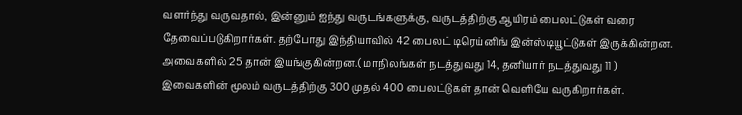வளர்ந்து வருவதால், இன்னும் ஐந்து வருடங்களுக்கு, வருடத்திற்கு ஆயிரம் பைலட்டுகள் வரை தேவைப்படுகிறார்கள். தற்போது இந்தியாவில் 42 பைலட் டிரெய்னிங் இன்ஸ்டியூட்டுகள் இருக்கின்றன. அவைகளில் 25 தான் இயங்குகின்றன.( மாநிலங்கள் நடத்துவது 14, தனியார் நடத்துவது 11 ) இவைகளின் மூலம் வருடத்திற்கு 300 முதல் 400 பைலட்டுகள் தான் வெளியே வருகிறார்கள்.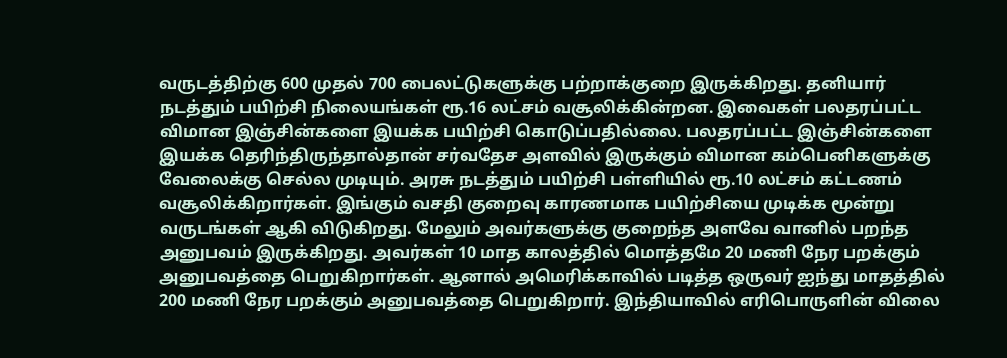வருடத்திற்கு 600 முதல் 700 பைலட்டுகளுக்கு பற்றாக்குறை இருக்கிறது. தனியார் நடத்தும் பயிற்சி நிலையங்கள் ரூ.16 லட்சம் வசூலிக்கின்றன. இவைகள் பலதரப்பட்ட விமான இஞ்சின்களை இயக்க பயிற்சி கொடுப்பதில்லை. பலதரப்பட்ட இஞ்சின்களை இயக்க தெரிந்திருந்தால்தான் சர்வதேச அளவில் இருக்கும் விமான கம்பெனிகளுக்கு வேலைக்கு செல்ல முடியும். அரசு நடத்தும் பயிற்சி பள்ளியில் ரூ.10 லட்சம் கட்டணம் வசூலிக்கிறார்கள். இங்கும் வசதி குறைவு காரணமாக பயிற்சியை முடிக்க மூன்று வருடங்கள் ஆகி விடுகிறது. மேலும் அவர்களுக்கு குறைந்த அளவே வானில் பறந்த அனுபவம் இருக்கிறது. அவர்கள் 10 மாத காலத்தில் மொத்தமே 20 மணி நேர பறக்கும் அனுபவத்தை பெறுகிறார்கள். ஆனால் அமெரிக்காவில் படித்த ஒருவர் ஐந்து மாதத்தில் 200 மணி நேர பறக்கும் அனுபவத்தை பெறுகிறார். இந்தியாவில் எரிபொருளின் விலை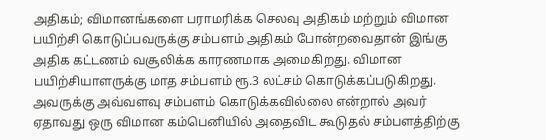அதிகம்; விமானங்களை பராமரிக்க செலவு அதிகம் மற்றும் விமான பயிற்சி கொடுப்பவருக்கு சம்பளம் அதிகம் போன்றவைதான் இங்கு அதிக கட்டணம் வசூலிக்க காரணமாக அமைகிறது. விமான பயிற்சியாளருக்கு மாத சம்பளம் ரூ.3 லட்சம் கொடுக்கப்படுகிறது. அவருக்கு அவ்வளவு சம்பளம் கொடுக்கவில்லை என்றால் அவர் ஏதாவது ஒரு விமான கம்பெனியில் அதைவிட கூடுதல் சம்பளத்திற்கு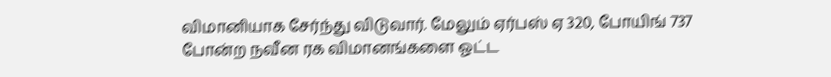விமானியாக சேர்ந்து விடுவார். மேலும் ஏர்பஸ் ஏ 320, போயிங் 737 போன்ற நவீன ரக விமானங்களை ஓட்ட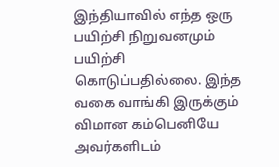இந்தியாவில் எந்த ஒரு பயிற்சி நிறுவனமும் பயிற்சி கொடுப்பதில்லை. இந்த வகை வாங்கி இருக்கும் விமான கம்பெனியே அவர்களிடம்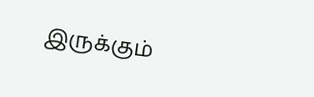இருக்கும்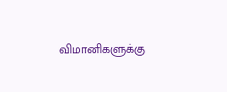விமானிகளுக்கு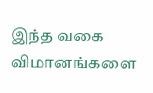இந்த வகை விமானங்களை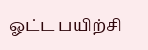ஓட்ட பயிற்சி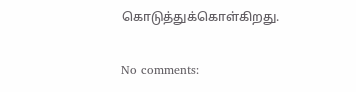கொடுத்துக்கொள்கிறது.

No comments: